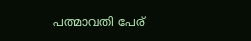പത്മാവതി പേര്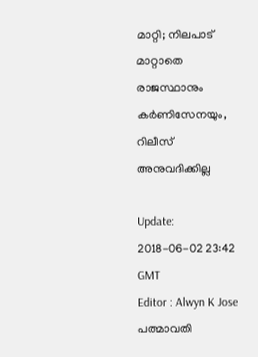മാറ്റി; നിലപാട് മാറ്റാതെ രാജസ്ഥാനും കര്‍ണിസേനയും, റിലീസ് അനുവദിക്കില്ല

Update: 2018-06-02 23:42 GMT
Editor : Alwyn K Jose
പത്മാവതി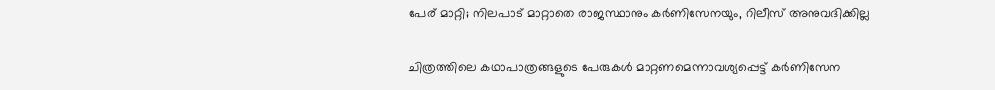പേര് മാറ്റി; നിലപാട് മാറ്റാതെ രാജസ്ഥാനും കര്‍ണിസേനയും, റിലീസ് അനുവദിക്കില്ല

ചിത്രത്തിലെ കഥാപാത്രങ്ങളുടെ പേരുകള്‍ മാറ്റണമെന്നാവശ്യപ്പെട്ട് കര്‍ണിസേന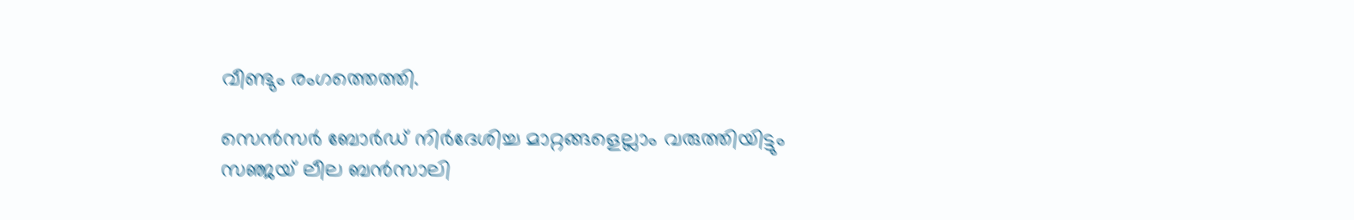വീണ്ടും രംഗത്തെത്തി.

സെന്‍സര്‍ ബോര്‍ഡ് നിര്‍ദേശിച്ച മാറ്റങ്ങളെല്ലാം വരുത്തിയിട്ടും സഞ്ജയ്‌ ലീല ബന്‍സാലി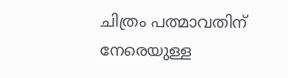ചിത്രം പത്മാവതിന് നേരെയുള്ള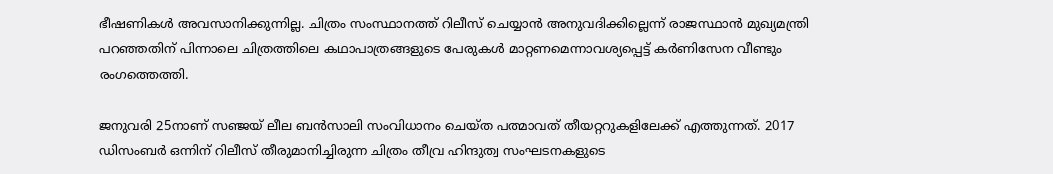ഭീഷണികള്‍ അവസാനിക്കുന്നില്ല. ചിത്രം സംസ്ഥാനത്ത് റിലീസ് ചെയ്യാന്‍ അനുവദിക്കില്ലെന്ന് രാജസ്ഥാന്‍ മുഖ്യമന്ത്രി പറഞ്ഞതിന് പിന്നാലെ ചിത്രത്തിലെ കഥാപാത്രങ്ങളുടെ പേരുകള്‍ മാറ്റണമെന്നാവശ്യപ്പെട്ട് കര്‍ണിസേന വീണ്ടും രംഗത്തെത്തി.

ജനുവരി 25നാണ് സഞ്ജയ് ലീല ബന്‍സാലി സംവിധാനം ചെയ്ത പത്മാവത് തീയറ്ററുകളിലേക്ക് എത്തുന്നത്. 2017 ഡിസംബര്‍ ഒന്നിന് റിലീസ് തീരുമാനിച്ചിരുന്ന ചിത്രം തീവ്ര ഹിന്ദുത്വ സംഘടനകളുടെ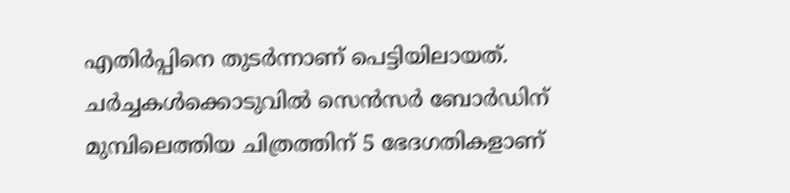എതിര്‍പ്പിനെ തുടര്‍ന്നാണ് പെട്ടിയിലായത്. ചര്‍ച്ചകള്‍ക്കൊടുവില്‍ സെന്‍സര്‍ ബോര്‍ഡിന് മുമ്പിലെത്തിയ ചിത്രത്തിന് 5 ഭേദഗതികളാണ്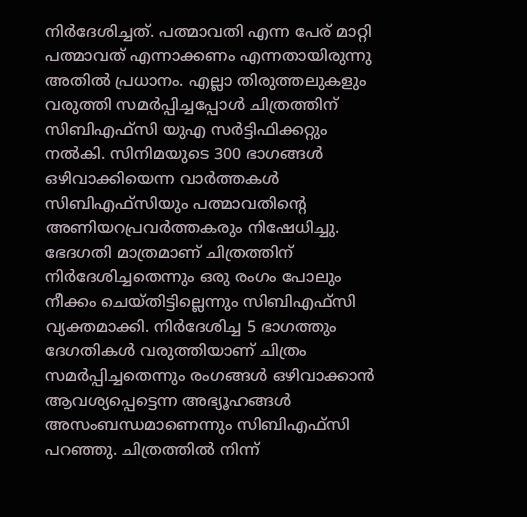നിര്‍ദേശിച്ചത്. പത്മാവതി എന്ന പേര് മാറ്റി പത്മാവത് എന്നാക്കണം എന്നതായിരുന്നു അതില്‍ പ്രധാനം. എല്ലാ തിരുത്തലുകളും വരുത്തി സമര്‍പ്പിച്ചപ്പോള്‍ ചിത്രത്തിന് സിബിഎഫ്സി യുഎ സര്‍ട്ടിഫിക്കറ്റും നൽകി. സിനിമയുടെ 300 ഭാഗങ്ങള്‍ ഒഴിവാക്കിയെന്ന വാര്‍ത്തകള്‍ സിബിഎഫ്സിയും പത്മാവതിന്റെ അണിയറപ്രവര്‍ത്തകരും നിഷേധിച്ചു. ഭേദഗതി മാത്രമാണ് ചിത്രത്തിന് നിര്‍ദേശിച്ചതെന്നും ഒരു രംഗം പോലും നീക്കം ചെയ്തിട്ടില്ലെന്നും സിബിഎഫ്സി വ്യക്തമാക്കി. നിര്‍ദേശിച്ച 5 ഭാഗത്തും ദേഗതികള്‍ വരുത്തിയാണ് ചിത്രം സമര്‍പ്പിച്ചതെന്നും രംഗങ്ങള്‍ ഒഴിവാക്കാന്‍ ആവശ്യപ്പെട്ടെന്ന അഭ്യൂഹങ്ങള്‍ അസംബന്ധമാണെന്നും സിബിഎഫ്സി പറഞ്ഞു. ചിത്രത്തില്‍ നിന്ന്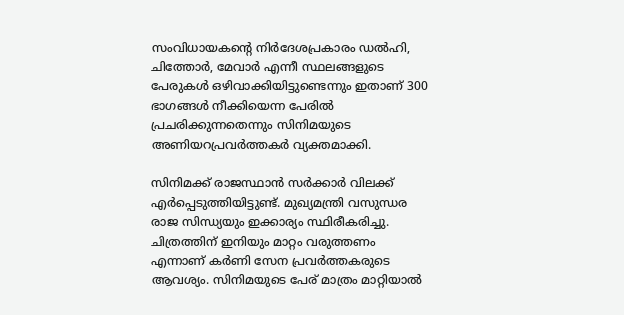സംവിധായകന്റെ നിര്‍ദേശപ്രകാരം ഡ‍ല്‍ഹി, ചിത്തോര്‍, മേവാര്‍ എന്നീ സ്ഥലങ്ങളുടെ പേരുകള്‍ ഒഴിവാക്കിയിട്ടുണ്ടെന്നും ഇതാണ് 300 ഭാഗങ്ങള്‍ നീക്കിയെന്ന പേരില്‍ പ്രചരിക്കുന്നതെന്നും സിനിമയുടെ അണിയറപ്രവര്‍ത്തകര്‍ വ്യക്തമാക്കി.

സിനിമക്ക് രാജസ്ഥാന്‍ സര്‍ക്കാര്‍ വിലക്ക് എര്‍പ്പെടുത്തിയിട്ടുണ്ട്. മുഖ്യമന്ത്രി വസുന്ധര രാജ സിന്ധ്യയും ഇക്കാര്യം സ്ഥിരീകരിച്ചു. ചിത്രത്തിന് ഇനിയും മാറ്റം വരുത്തണം എന്നാണ് കര്‍ണി സേന പ്രവര്‍ത്തകരുടെ ആവശ്യം. സിനിമയുടെ പേര് മാത്രം മാറ്റിയാല്‍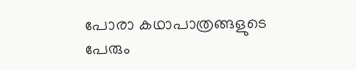പോരാ കഥാപാത്രങ്ങളുടെ പേരും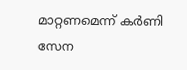മാറ്റണമെന്ന് കര്‍ണി സേന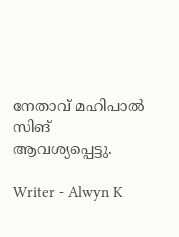നേതാവ് മഹിപാല്‍ സിങ് ആവശ്യപ്പെട്ടു.

Writer - Alwyn K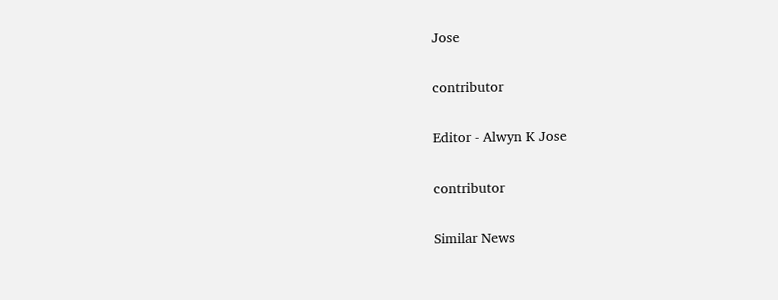Jose

contributor

Editor - Alwyn K Jose

contributor

Similar News